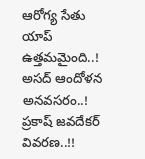ఆరోగ్య సేతు యాప్ ఉత్తమమైంది..! అసద్ ఆందోళన అనవసరం..! ప్రకాష్ జవదేకర్ వివరణ..!!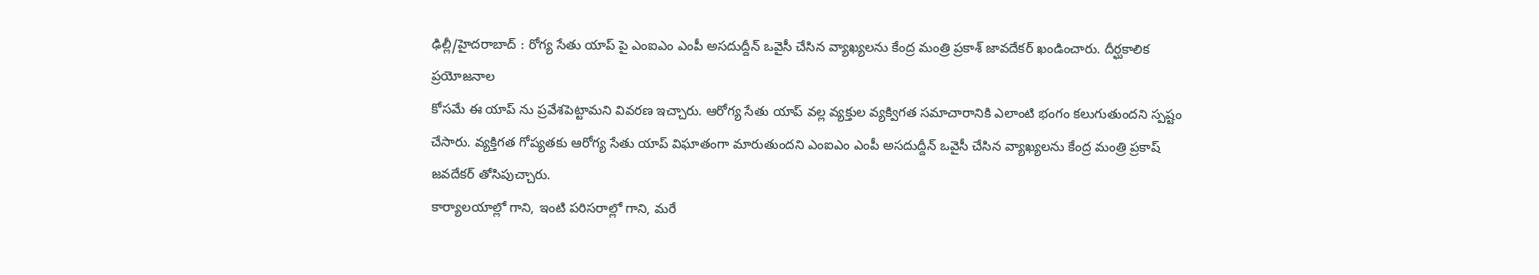ఢిల్లీ/హైదరాబాద్ : రోగ్య సేతు యాప్ పై ఎంఐఎం ఎంపీ అసదుద్దీన్ ఒవైసీ చేసిన వ్యాఖ్యలను కేంద్ర మంత్రి ప్రకాశ్ జావదేకర్ ఖండించారు. దీర్ఘకాలిక ప్రయోజనాల
కోసమే ఈ యాప్ ను ప్రవేశపెట్టామని వివరణ ఇచ్చారు. ఆరోగ్య సేతు యాప్ వల్ల వ్యక్తుల వ్యక్విగత సమాచారానికి ఎలాంటి భంగం కలుగుతుందని స్పష్టం చేసారు. వ్యక్తిగత గోప్యతకు ఆరోగ్య సేతు యాప్ విఘాతంగా మారుతుందని ఎంఐఎం ఎంపీ అసదుద్దీన్ ఒవైసీ చేసిన వ్యాఖ్యలను కేంద్ర మంత్రి ప్రకాష్ జవదేకర్ తోసిపుచ్చారు.
కార్యాలయాల్లో గాని, ఇంటి పరిసరాల్లో గాని, మరే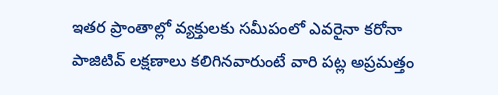ఇతర ప్రాంతాల్లో వ్యక్తులకు సమీపంలో ఎవరైనా కరోనా పాజిటివ్ లక్షణాలు కలిగినవారుంటే వారి పట్ల అప్రమత్తం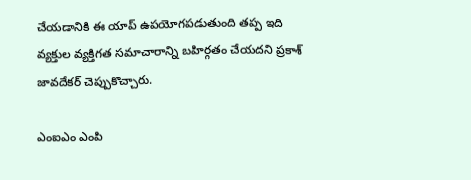చేయడానికి ఈ యాప్ ఉపయోగపడుతుంది తప్ప ఇది వ్యక్తుల వ్యక్తిగత సమాచారాన్ని బహిర్గతం చేయదని ప్రకాశ్ జావదేకర్ చెప్పుకొచ్చారు.

ఎంఐఎం ఎంపి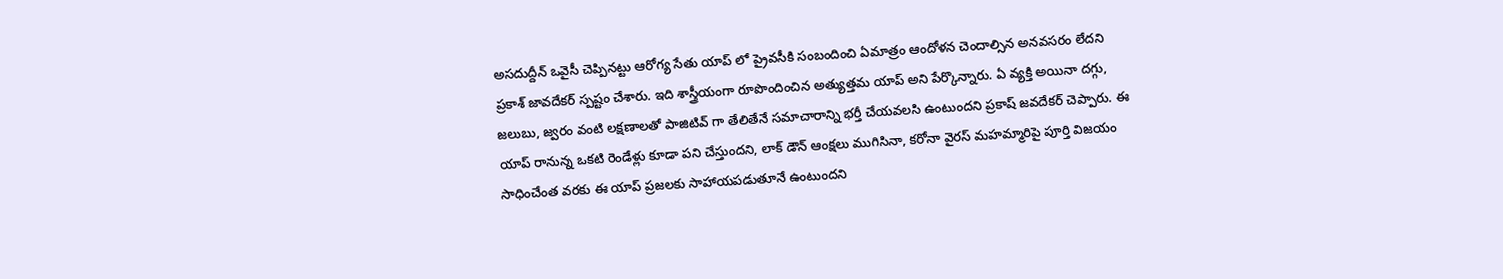అసదుద్దీన్ ఒవైసీ చెప్పినట్టు ఆరోగ్య సేతు యాప్ లో ప్రైవసీకి సంబందించి ఏమాత్రం ఆందోళన చెందాల్సిన అనవసరం లేదని ప్రకాశ్ జావదేకర్ స్పష్టం చేశారు. ఇది శాస్త్రీయంగా రూపొందించిన అత్యుత్తమ యాప్ అని పేర్కొన్నారు. ఏ వ్యక్తి అయినా దగ్గు, జలుబు, జ్వరం వంటి లక్షణాలతో పాజిటివ్ గా తేలితేనే సమాచారాన్ని భర్తీ చేయవలసి ఉంటుందని ప్రకాష్ జవదేకర్ చెప్పారు. ఈ యాప్ రానున్న ఒకటి రెండేళ్లు కూడా పని చేస్తుందని, లాక్ డౌన్ ఆంక్షలు ముగిసినా, కరోనా వైరస్ మహమ్మారిపై పూర్తి విజయం సాధించేంత వరకు ఈ యాప్ ప్రజలకు సాహాయపడుతూనే ఉంటుందని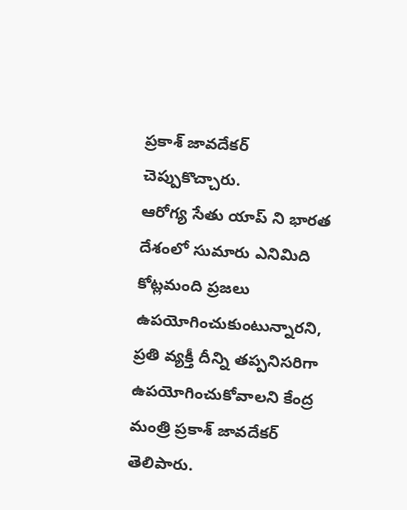ప్రకాశ్ జావదేకర్ చెప్పుకొచ్చారు.
ఆరోగ్య సేతు యాప్ ని భారత దేశంలో సుమారు ఎనిమిది కోట్లమంది ప్రజలు ఉపయోగించుకుంటున్నారని, ప్రతి వ్యక్తీ దీన్ని తప్పనిసరిగా ఉపయోగించుకోవాలని కేంద్ర మంత్రి ప్రకాశ్ జావదేకర్ తెలిపారు.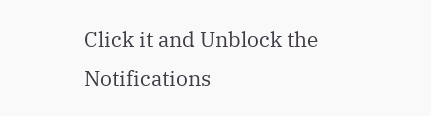Click it and Unblock the Notifications